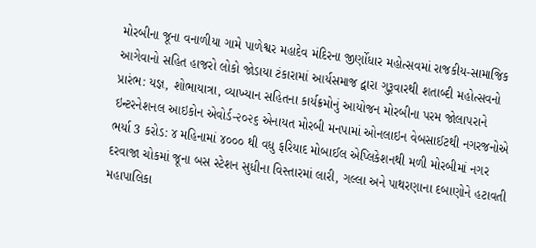મોરબીના જૂના વનાળીયા ગામે પાળેશ્વર મહાદેવ મંદિરના જીર્ણોધાર મહોત્સવમાં રાજકીય-સામાજિક આગેવાનો સહિત હાજરો લોકો જોડાયા ટંકારામાં આર્યસમાજ દ્વારા ગુરૂવારથી શતાબ્દી મહોત્સવનો પ્રારંભ: યજ્ઞ, શોભાયાત્રા, વ્યાખ્યાન સહિતના કાર્યક્રમોનું આયોજન મોરબીના પરમ જોલાપરાને ઇન્ટરનેશનલ આઇકોન એવોર્ડ-૨૦૨૬ એનાયત મોરબી મનપામાં ઓનલાઇન વેબસાઈટથી નગરજનોએ ભર્યા 3 કરોડ: ૪ મહિનામાં ૪૦૦૦ થી વધુ ફરિયાદ મોબાઈલ એપ્લિકેશનથી મળી મોરબીમાં નગર દરવાજા ચોકમાં જૂના બસ સ્ટેશન સુધીના વિસ્તારમાં લારી, ગલ્લા અને પાથરણાના દબાણોને હટાવતી મહાપાલિકા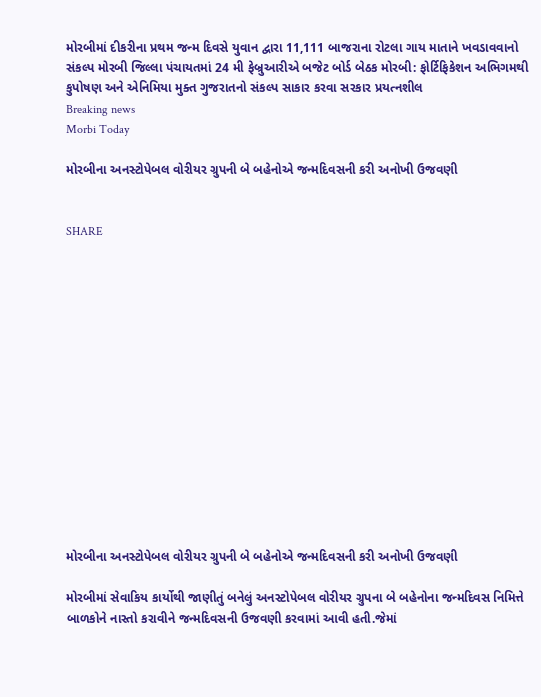મોરબીમાં દીકરીના પ્રથમ જન્મ દિવસે યુવાન દ્વારા 11,111 બાજરાના રોટલા ગાય માતાને ખવડાવવાનો સંકલ્પ મોરબી જિલ્લા પંચાયતમાં 24 મી ફેબ્રુઆરીએ બજેટ બોર્ડ બેઠક મોરબી: ફોર્ટિફિકેશન અભિગમથી કુપોષણ અને એનિમિયા મુક્ત ગુજરાતનો સંકલ્પ સાકાર કરવા સરકાર પ્રયત્નશીલ
Breaking news
Morbi Today

મોરબીના અનસ્ટોપેબલ વોરીયર ગ્રુપની બે બહેનોએ જન્મદિવસની કરી અનોખી ઉજવણી


SHARE















મોરબીના અનસ્ટોપેબલ વોરીયર ગ્રુપની બે બહેનોએ જન્મદિવસની કરી અનોખી ઉજવણી

મોરબીમાં સેવાકિય કાર્યોથી જાણીતું બનેલું અનસ્ટોપેબલ વોરીયર ગ્રુપના બે બહેનોના જન્મદિવસ નિમિત્તે બાળકોને નાસ્તો કરાવીને જન્મદિવસની ઉજવણી કરવામાં આવી હતી.જેમાં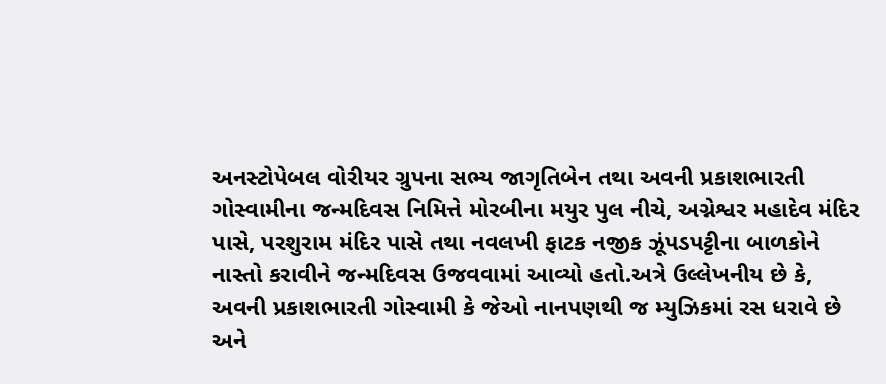અનસ્ટોપેબલ વોરીયર ગ્રુપના સભ્ય જાગૃતિબેન તથા અવની પ્રકાશભારતી ગોસ્વામીના જન્મદિવસ નિમિત્તે મોરબીના મયુર પુલ નીચે, અગ્નેશ્વર મહાદેવ મંદિર પાસે, પરશુરામ મંદિર પાસે તથા નવલખી ફાટક નજીક ઝૂંપડપટ્ટીના બાળકોને નાસ્તો કરાવીને જન્મદિવસ ઉજવવામાં આવ્યો હતો.અત્રે ઉલ્લેખનીય છે કે, અવની પ્રકાશભારતી ગોસ્વામી કે જેઓ નાનપણથી જ મ્યુઝિકમાં રસ ધરાવે છે અને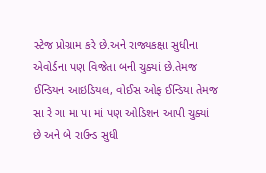સ્ટેજ પ્રોગ્રામ કરે છે.અને રાજ્યકક્ષા સુધીના એવોર્ડના પણ વિજેતા બની ચુક્યાં છે.તેમજ ઈન્ડિયન આઇડિયલ, વોઈસ ઓફ ઈન્ડિયા તેમજ સા રે ગા મા પા માં પણ ઓડિશન આપી ચુક્યાં છે અને બે રાઉન્ડ સુધી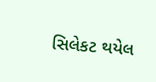સિલેકટ થયેલ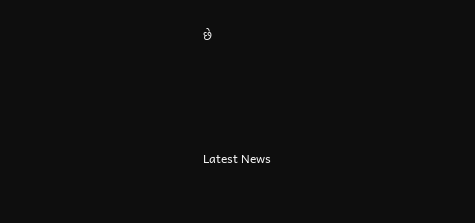છે






Latest News